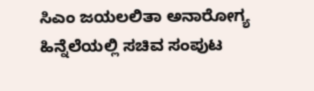ಸಿಎಂ ಜಯಲಲಿತಾ ಅನಾರೋಗ್ಯ ಹಿನ್ನೆಲೆಯಲ್ಲಿ ಸಚಿವ ಸಂಪುಟ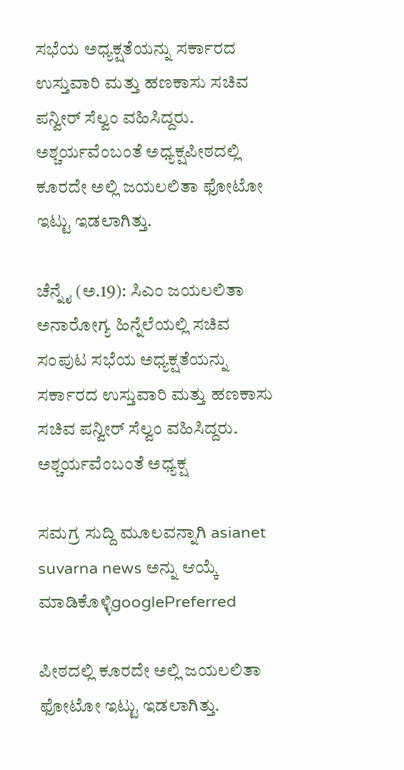ಸಭೆಯ ಅಧ್ಯಕ್ಷತೆಯನ್ನು ಸರ್ಕಾರದ ಉಸ್ತುವಾರಿ ಮತ್ತು ಹಣಕಾಸು ಸಚಿವ ಪನ್ವೀರ್ ಸೆಲ್ವಂ ವಹಿಸಿದ್ದರು. ಅಶ್ಚರ್ಯವೆಂಬಂತೆ ಅಧ್ಯಕ್ಷಪೀಠದಲ್ಲಿ ಕೂರದೇ ಅಲ್ಲಿ ಜಯಲಲಿತಾ ಫೋಟೋ ಇಟ್ಟು ಇಡಲಾಗಿತ್ತು.

ಚೆನ್ನೈ (ಅ.19): ಸಿಎಂ ಜಯಲಲಿತಾ ಅನಾರೋಗ್ಯ ಹಿನ್ನೆಲೆಯಲ್ಲಿ ಸಚಿವ ಸಂಪುಟ ಸಭೆಯ ಅಧ್ಯಕ್ಷತೆಯನ್ನು ಸರ್ಕಾರದ ಉಸ್ತುವಾರಿ ಮತ್ತು ಹಣಕಾಸು ಸಚಿವ ಪನ್ವೀರ್ ಸೆಲ್ವಂ ವಹಿಸಿದ್ದರು. ಅಶ್ಚರ್ಯವೆಂಬಂತೆ ಅಧ್ಯಕ್ಷ

ಸಮಗ್ರ ಸುದ್ದಿ ಮೂಲವನ್ನಾಗಿ asianet suvarna news ಅನ್ನು ಆಯ್ಕೆ ಮಾಡಿಕೊಳ್ಳಿgooglePreferred

ಪೀಠದಲ್ಲಿ ಕೂರದೇ ಅಲ್ಲಿ ಜಯಲಲಿತಾ ಫೋಟೋ ಇಟ್ಟು ಇಡಲಾಗಿತ್ತು.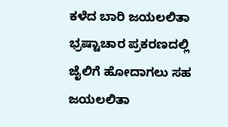ಕಳೆದ ಬಾರಿ ಜಯಲಲಿತಾ ಭ್ರಷ್ಟಾಚಾರ ಪ್ರಕರಣದಲ್ಲಿ ಜೈಲಿಗೆ ಹೋದಾಗಲು ಸಹ ಜಯಲಲಿತಾ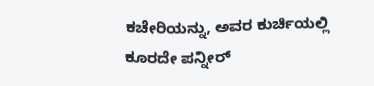ಕಚೇರಿಯನ್ನು, ಅವರ ಕುರ್ಚಿಯಲ್ಲಿ ಕೂರದೇ ಪನ್ನೀರ್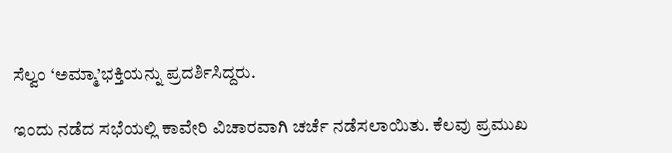ಸೆಲ್ವಂ ‘ಅಮ್ಮಾ’ಭಕ್ತಿಯನ್ನು ಪ್ರದರ್ಶಿಸಿದ್ದರು.

ಇಂದು ನಡೆದ ಸಭೆಯಲ್ಲಿ ಕಾವೇರಿ ವಿಚಾರವಾಗಿ ಚರ್ಚೆ ನಡೆಸಲಾಯಿತು. ಕೆಲವು ಪ್ರಮುಖ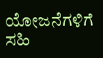ಯೋಜನೆಗಳಿಗೆ ಸಹಿ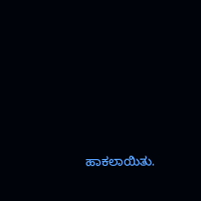ಹಾಕಲಾಯಿತು.